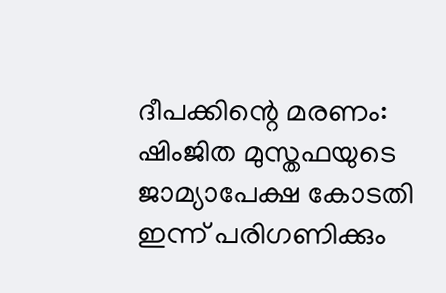ദീപക്കിന്റെ മരണം: ഷിംജിത മുസ്തഫയുടെ ജാമ്യാപേക്ഷ കോടതി ഇന്ന് പരിഗണിക്കും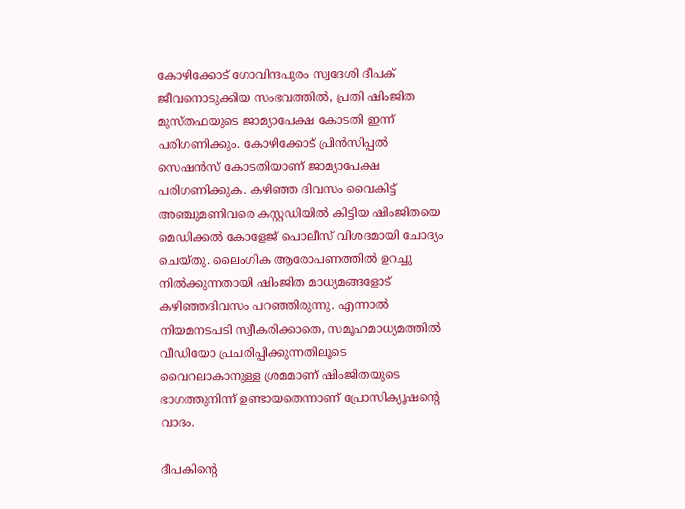കോഴിക്കോട് ഗോവിന്ദപുരം സ്വദേശി ദീപക് ജീവനൊടുക്കിയ സംഭവത്തില്‍, പ്രതി ഷിംജിത മുസ്തഫയുടെ ജാമ്യാപേക്ഷ കോടതി ഇന്ന് പരിഗണിക്കും. കോഴിക്കോട് പ്രിന്‍സിപ്പല്‍ സെഷന്‍സ് കോടതിയാണ് ജാമ്യാപേക്ഷ പരിഗണിക്കുക. കഴിഞ്ഞ ദിവസം വൈകിട്ട് അഞ്ചുമണിവരെ കസ്റ്റഡിയില്‍ കിട്ടിയ ഷിംജിതയെ മെഡിക്കല്‍ കോളേജ് പൊലീസ് വിശദമായി ചോദ്യം ചെയ്തു. ലൈംഗിക ആരോപണത്തില്‍ ഉറച്ചു നില്‍ക്കുന്നതായി ഷിംജിത മാധ്യമങ്ങളോട് കഴിഞ്ഞദിവസം പറഞ്ഞിരുന്നു. എന്നാല്‍ നിയമനടപടി സ്വീകരിക്കാതെ, സമൂഹമാധ്യമത്തില്‍ വീഡിയോ പ്രചരിപ്പിക്കുന്നതിലൂടെ വൈറലാകാനുള്ള ശ്രമമാണ് ഷിംജിതയുടെ ഭാഗത്തുനിന്ന് ഉണ്ടായതെന്നാണ് പ്രോസിക്യൂഷന്റെ വാദം.

ദീപകിന്റെ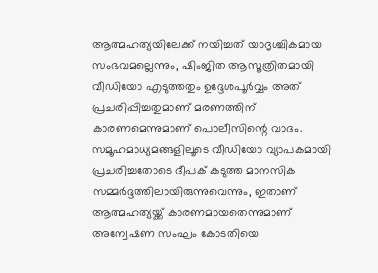ആത്മഹത്യയിലേക്ക് നയിച്ചത് യാദൃശ്ചികമായ സംഭവമല്ലെന്നും, ഷിംജിത ആസൂത്രിതമായി വീഡിയോ എടുത്തതും ഉദ്ദേശപൂര്‍വ്വം അത് പ്രചരിപ്പിച്ചതുമാണ് മരണത്തിന് കാരണമെന്നുമാണ് പൊലീസിന്റെ വാദം. സമൂഹമാധ്യമങ്ങളിലൂടെ വീഡിയോ വ്യാപകമായി പ്രചരിച്ചതോടെ ദീപക് കടുത്ത മാനസിക സമ്മര്‍ദ്ദത്തിലായിരുന്നുവെന്നും, ഇതാണ് ആത്മഹത്യയ്ക്ക് കാരണമായതെന്നുമാണ് അന്വേഷണ സംഘം കോടതിയെ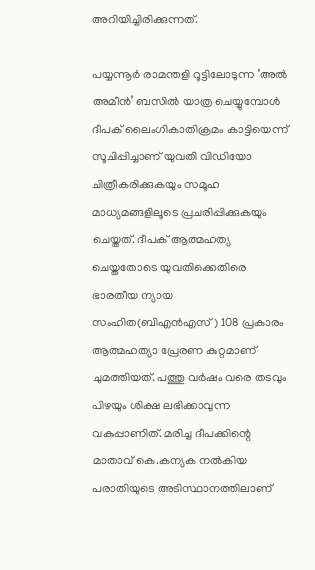അറിയിച്ചിരിക്കുന്നത്.

പയ്യന്നൂര്‍ രാമന്തളി റൂട്ടിലോടുന്ന ‘അല്‍ അമീന്‍’ ബസില്‍ യാത്ര ചെയ്യുമ്പോള്‍ ദീപക് ലൈംഗികാതിക്രമം കാട്ടിയെന്ന് സൂചിപ്പിച്ചാണ് യുവതി വിഡിയോ ചിത്രീകരിക്കുകയും സമൂഹ മാധ്യമങ്ങളിലൂടെ പ്രചരിപ്പിക്കുകയും ചെയ്തത്. ദീപക് ആത്മഹത്യ ചെയ്തതോടെ യുവതിക്കെതിരെ ഭാരതീയ ന്യായ സംഹിത(ബിഎന്‍എസ്) 108 പ്രകാരം ആത്മഹത്യാ പ്രേരണ കുറ്റമാണ് ചുമത്തിയത്. പത്തു വര്‍ഷം വരെ തടവും പിഴയും ശിക്ഷ ലഭിക്കാവുന്ന വകുപ്പാണിത്. മരിച്ച ദീപക്കിന്റെ മാതാവ് കെ.കന്യക നല്‍കിയ പരാതിയുടെ അടിസ്ഥാനത്തിലാണ്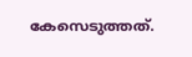കേസെടുത്തത്.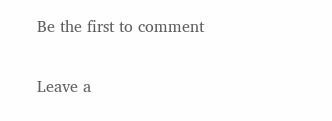Be the first to comment

Leave a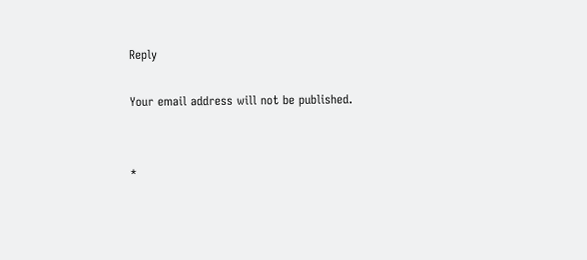Reply

Your email address will not be published.


*